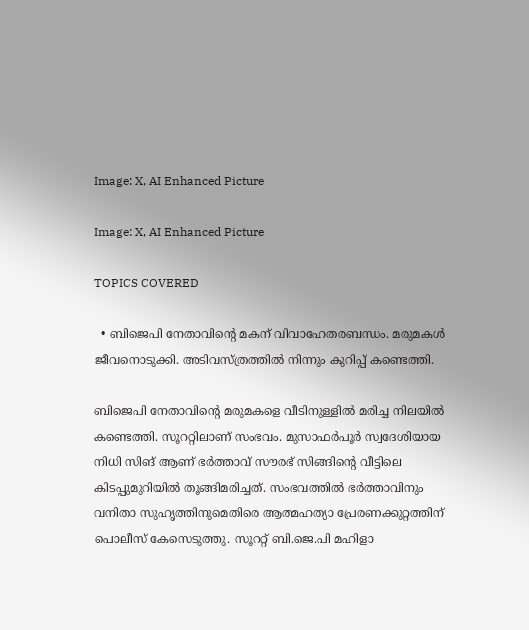Image: X, AI Enhanced Picture

Image: X, AI Enhanced Picture

TOPICS COVERED

  • ബിജെപി നേതാവിന്റെ മകന് വിവാഹേതരബന്ധം. മരുമകള്‍ ജീവനൊടുക്കി. അടിവസ്ത്രത്തില്‍ നിന്നും കുറിപ്പ് കണ്ടെത്തി.

ബിജെപി നേതാവിന്റെ മരുമകളെ വീടിനുള്ളിൽ മരിച്ച നിലയിൽ കണ്ടെത്തി. സൂററ്റിലാണ് സംഭവം. മുസാഫര്‍പൂര്‍ സ്വദേശിയായ നിധി സിങ് ആണ് ഭര്‍ത്താവ് സൗരഭ് സിങ്ങിന്റെ വീട്ടിലെ കിടപ്പുമുറിയില്‍ തൂങ്ങിമരിച്ചത്. സംഭവത്തിൽ ഭർത്താവിനും വനിതാ സുഹൃത്തിനുമെതിരെ ആത്മഹത്യാ പ്രേരണക്കുറ്റത്തിന് പൊലീസ് കേസെടുത്തു. സൂററ്റ് ബി.ജെ.പി മഹിളാ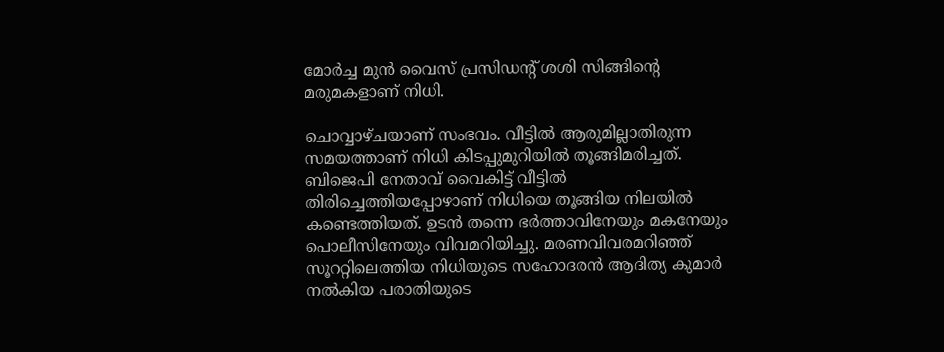മോർച്ച മുൻ വൈസ് പ്രസിഡന്റ് ശശി സിങ്ങിന്റെ മരുമകളാണ് നിധി.

ചൊവ്വാഴ്ചയാണ് സംഭവം. വീട്ടില്‍ ആരുമില്ലാതിരുന്ന സമയത്താണ് നിധി കിടപ്പുമുറിയില്‍ തൂങ്ങിമരിച്ചത്. ബിജെപി നേതാവ് വൈകിട്ട് വീട്ടില്‍ തിരിച്ചെത്തിയപ്പോഴാണ് നിധിയെ തൂങ്ങിയ നിലയില്‍ കണ്ടെത്തിയത്. ഉടന്‍ തന്നെ ഭര്‍ത്താവിനേയും മകനേയും പൊലീസിനേയും വിവമറിയിച്ചു. മരണവിവരമറിഞ്ഞ് സൂററ്റിലെത്തിയ നിധിയുടെ സഹോദരൻ ആദിത്യ കുമാർ നൽകിയ പരാതിയുടെ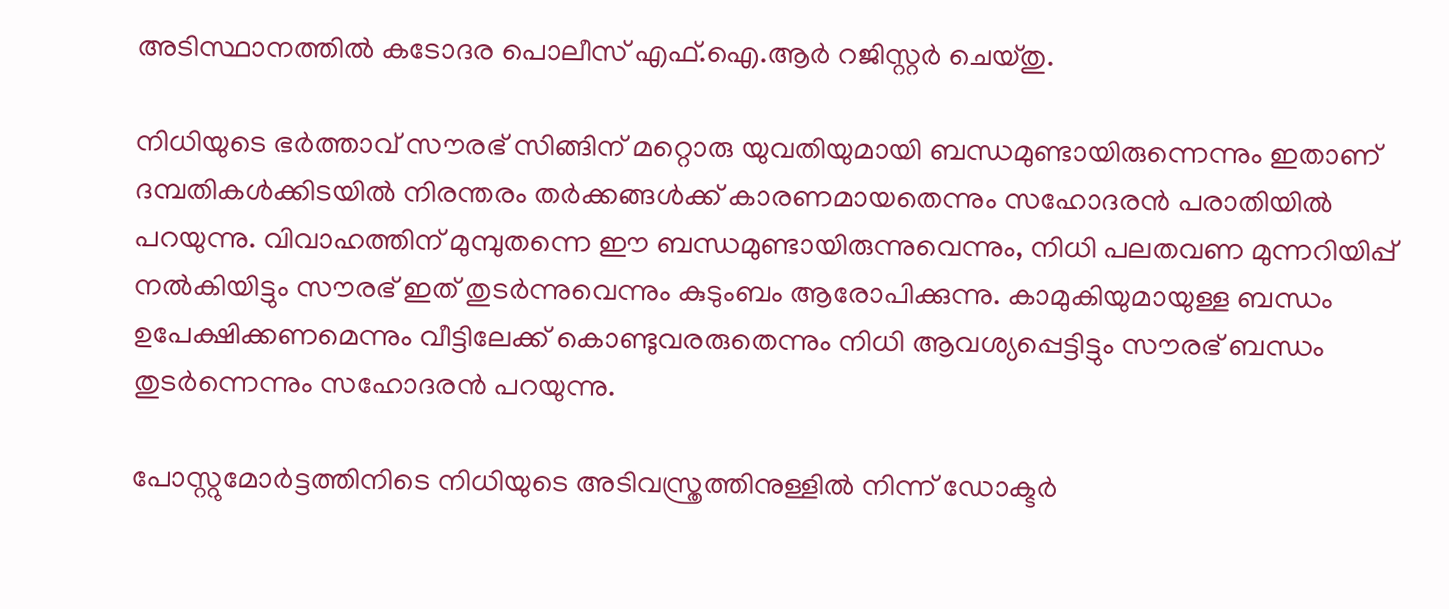അടിസ്ഥാനത്തിൽ കടോദര പൊലീസ് എഫ്.ഐ.ആർ റജിസ്റ്റർ ചെയ്തു.

നിധിയുടെ ഭര്‍ത്താവ് സൗരഭ് സിങ്ങിന് മറ്റൊരു യുവതിയുമായി ബന്ധമുണ്ടായിരുന്നെന്നും ഇതാണ് ദമ്പതികൾക്കിടയിൽ നിരന്തരം തർക്കങ്ങൾക്ക് കാരണമായതെന്നും സഹോദരൻ പരാതിയിൽ പറയുന്നു. വിവാഹത്തിന് മുമ്പുതന്നെ ഈ ബന്ധമുണ്ടായിരുന്നുവെന്നും, നിധി പലതവണ മുന്നറിയിപ്പ് നൽകിയിട്ടും സൗരഭ് ഇത് തുടർന്നുവെന്നും കുടുംബം ആരോപിക്കുന്നു. കാമുകിയുമായുള്ള ബന്ധം ഉപേക്ഷിക്കണമെന്നും വീട്ടിലേക്ക് കൊണ്ടുവരരുതെന്നും നിധി ആവശ്യപ്പെട്ടിട്ടും സൗരഭ് ബന്ധം തുടര്‍ന്നെന്നും സഹോദരന്‍ പറയുന്നു.

പോസ്റ്റുമോര്‍ട്ടത്തിനിടെ നിധിയുടെ അടിവസ്ത്രത്തിനുള്ളിൽ നിന്ന് ഡോക്ടര്‍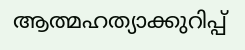ആത്മഹത്യാക്കുറിപ്പ്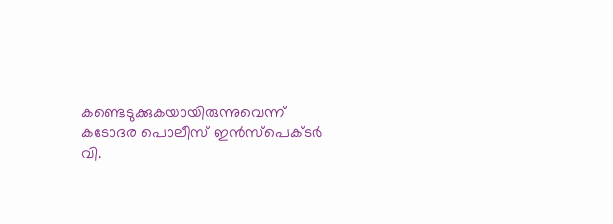കണ്ടെടുക്കുകയായിരുന്നുവെന്ന് കടോദര പൊലീസ് ഇൻസ്പെക്ടർ വി.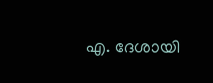എ. ദേശായി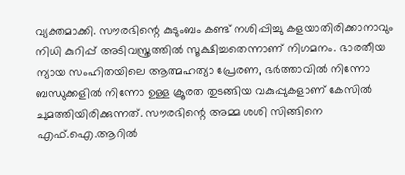വ്യക്തമാക്കി. സൗരഭിന്റെ കുടുംബം കണ്ട് നശിപ്പിച്ചു കളയാതിരിക്കാനാവും നിധി കുറിപ്പ് അടിവസ്ത്രത്തില്‍ സൂക്ഷിച്ചതെന്നാണ് നിഗമനം. ഭാരതീയ ന്യായ സംഹിതയിലെ ആത്മഹത്യാ പ്രേരണ, ഭർത്താവിൽ നിന്നോ ബന്ധുക്കളിൽ നിന്നോ ഉള്ള ക്രൂരത തുടങ്ങിയ വകുപ്പുകളാണ് കേസിൽ ചുമത്തിയിരിക്കുന്നത്. സൗരഭിന്റെ അമ്മ ശശി സിങ്ങിനെ എഫ്.ഐ.ആറിൽ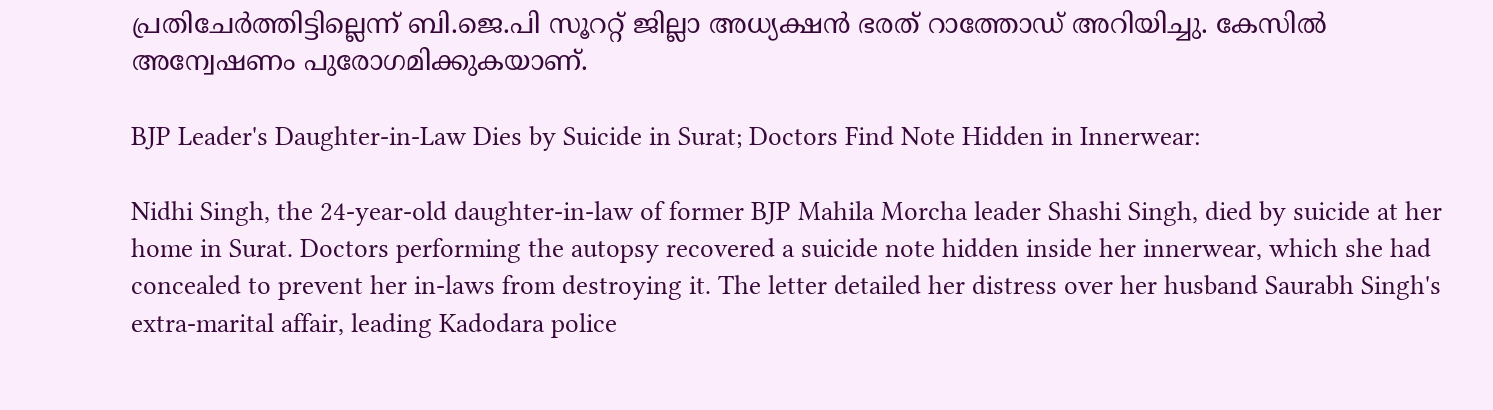പ്രതിചേർത്തിട്ടില്ലെന്ന് ബി.ജെ.പി സൂററ്റ് ജില്ലാ അധ്യക്ഷൻ ഭരത് റാത്തോഡ് അറിയിച്ചു. കേസിൽ അന്വേഷണം പുരോഗമിക്കുകയാണ്.

BJP Leader's Daughter-in-Law Dies by Suicide in Surat; Doctors Find Note Hidden in Innerwear:

Nidhi Singh, the 24-year-old daughter-in-law of former BJP Mahila Morcha leader Shashi Singh, died by suicide at her home in Surat. Doctors performing the autopsy recovered a suicide note hidden inside her innerwear, which she had concealed to prevent her in-laws from destroying it. The letter detailed her distress over her husband Saurabh Singh's extra-marital affair, leading Kadodara police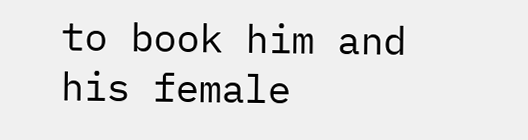to book him and his female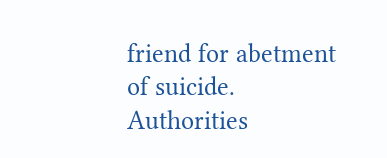friend for abetment of suicide. Authorities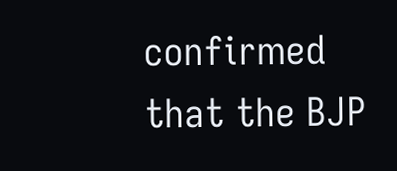confirmed that the BJP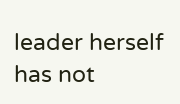leader herself has not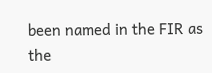been named in the FIR as the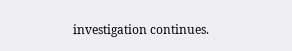investigation continues.